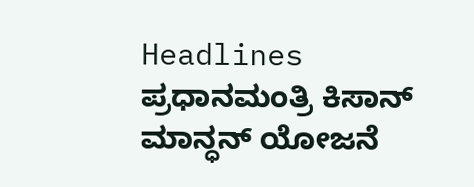Headlines
ಪ್ರಧಾನಮಂತ್ರಿ ಕಿಸಾನ್ ಮಾನ್ಧನ್ ಯೋಜನೆ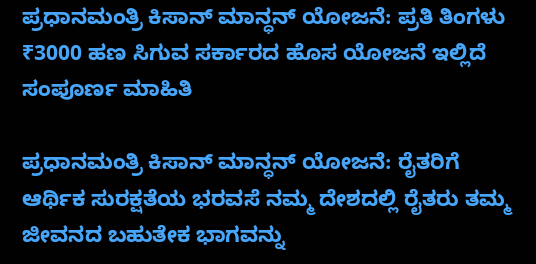ಪ್ರಧಾನಮಂತ್ರಿ ಕಿಸಾನ್ ಮಾನ್ಧನ್ ಯೋಜನೆ: ಪ್ರತಿ ತಿಂಗಳು ₹3000 ಹಣ ಸಿಗುವ ಸರ್ಕಾರದ ಹೊಸ ಯೋಜನೆ ಇಲ್ಲಿದೆ ಸಂಪೂರ್ಣ ಮಾಹಿತಿ

ಪ್ರಧಾನಮಂತ್ರಿ ಕಿಸಾನ್ ಮಾನ್ಧನ್ ಯೋಜನೆ: ರೈತರಿಗೆ ಆರ್ಥಿಕ ಸುರಕ್ಷತೆಯ ಭರವಸೆ ನಮ್ಮ ದೇಶದಲ್ಲಿ ರೈತರು ತಮ್ಮ ಜೀವನದ ಬಹುತೇಕ ಭಾಗವನ್ನು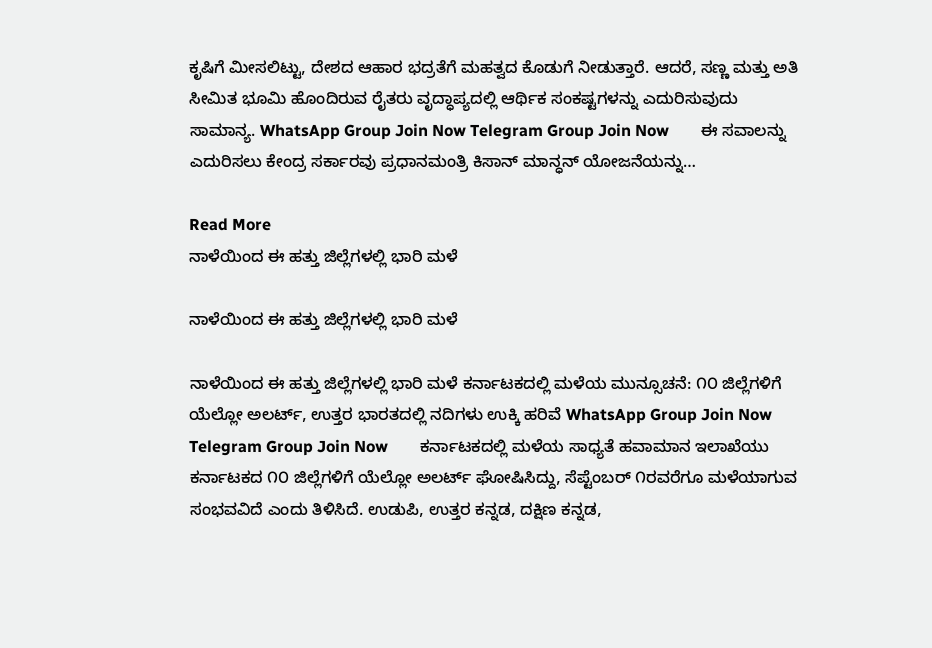ಕೃಷಿಗೆ ಮೀಸಲಿಟ್ಟು, ದೇಶದ ಆಹಾರ ಭದ್ರತೆಗೆ ಮಹತ್ವದ ಕೊಡುಗೆ ನೀಡುತ್ತಾರೆ. ಆದರೆ, ಸಣ್ಣ ಮತ್ತು ಅತಿ ಸೀಮಿತ ಭೂಮಿ ಹೊಂದಿರುವ ರೈತರು ವೃದ್ಧಾಪ್ಯದಲ್ಲಿ ಆರ್ಥಿಕ ಸಂಕಷ್ಟಗಳನ್ನು ಎದುರಿಸುವುದು ಸಾಮಾನ್ಯ. WhatsApp Group Join Now Telegram Group Join Now        ಈ ಸವಾಲನ್ನು ಎದುರಿಸಲು ಕೇಂದ್ರ ಸರ್ಕಾರವು ಪ್ರಧಾನಮಂತ್ರಿ ಕಿಸಾನ್ ಮಾನ್ಧನ್ ಯೋಜನೆಯನ್ನು…

Read More
ನಾಳೆಯಿಂದ ಈ ಹತ್ತು ಜಿಲ್ಲೆಗಳಲ್ಲಿ ಭಾರಿ ಮಳೆ

ನಾಳೆಯಿಂದ ಈ ಹತ್ತು ಜಿಲ್ಲೆಗಳಲ್ಲಿ ಭಾರಿ ಮಳೆ

ನಾಳೆಯಿಂದ ಈ ಹತ್ತು ಜಿಲ್ಲೆಗಳಲ್ಲಿ ಭಾರಿ ಮಳೆ ಕರ್ನಾಟಕದಲ್ಲಿ ಮಳೆಯ ಮುನ್ಸೂಚನೆ: ೧೦ ಜಿಲ್ಲೆಗಳಿಗೆ ಯೆಲ್ಲೋ ಅಲರ್ಟ್, ಉತ್ತರ ಭಾರತದಲ್ಲಿ ನದಿಗಳು ಉಕ್ಕಿ ಹರಿವೆ WhatsApp Group Join Now Telegram Group Join Now        ಕರ್ನಾಟಕದಲ್ಲಿ ಮಳೆಯ ಸಾಧ್ಯತೆ ಹವಾಮಾನ ಇಲಾಖೆಯು ಕರ್ನಾಟಕದ ೧೦ ಜಿಲ್ಲೆಗಳಿಗೆ ಯೆಲ್ಲೋ ಅಲರ್ಟ್ ಘೋಷಿಸಿದ್ದು, ಸೆಪ್ಟೆಂಬರ್ ೧ರವರೆಗೂ ಮಳೆಯಾಗುವ ಸಂಭವವಿದೆ ಎಂದು ತಿಳಿಸಿದೆ. ಉಡುಪಿ, ಉತ್ತರ ಕನ್ನಡ, ದಕ್ಷಿಣ ಕನ್ನಡ,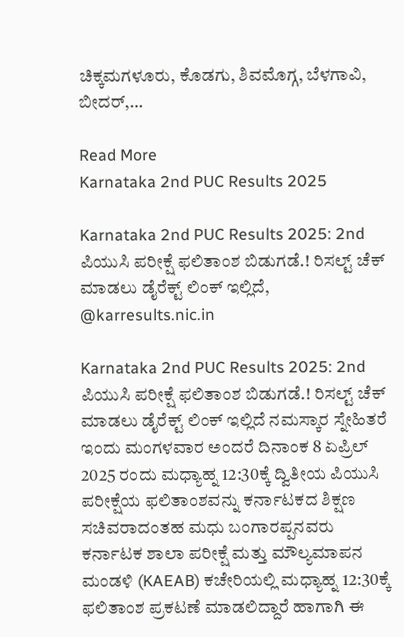ಚಿಕ್ಕಮಗಳೂರು, ಕೊಡಗು, ಶಿವಮೊಗ್ಗ, ಬೆಳಗಾವಿ, ಬೀದರ್,…

Read More
Karnataka 2nd PUC Results 2025

Karnataka 2nd PUC Results 2025: 2nd ಪಿಯುಸಿ ಪರೀಕ್ಷೆ ಫಲಿತಾಂಶ ಬಿಡುಗಡೆ.! ರಿಸಲ್ಟ್ ಚೆಕ್ ಮಾಡಲು ಡೈರೆಕ್ಟ್ ಲಿಂಕ್ ಇಲ್ಲಿದೆ, @karresults.nic.in

Karnataka 2nd PUC Results 2025: 2nd ಪಿಯುಸಿ ಪರೀಕ್ಷೆ ಫಲಿತಾಂಶ ಬಿಡುಗಡೆ.! ರಿಸಲ್ಟ್ ಚೆಕ್ ಮಾಡಲು ಡೈರೆಕ್ಟ್ ಲಿಂಕ್ ಇಲ್ಲಿದೆ ನಮಸ್ಕಾರ ಸ್ನೇಹಿತರೆ ಇಂದು ಮಂಗಳವಾರ ಅಂದರೆ ದಿನಾಂಕ 8 ಏಪ್ರಿಲ್ 2025 ರಂದು ಮಧ್ಯಾಹ್ನ 12:30ಕ್ಕೆ ದ್ವಿತೀಯ ಪಿಯುಸಿ ಪರೀಕ್ಷೆಯ ಫಲಿತಾಂಶವನ್ನು ಕರ್ನಾಟಕದ ಶಿಕ್ಷಣ ಸಚಿವರಾದಂತಹ ಮಧು ಬಂಗಾರಪ್ಪನವರು ಕರ್ನಾಟಕ ಶಾಲಾ ಪರೀಕ್ಷೆ ಮತ್ತು ಮೌಲ್ಯಮಾಪನ ಮಂಡಳಿ (KAEAB) ಕಚೇರಿಯಲ್ಲಿ ಮಧ್ಯಾಹ್ನ 12:30ಕ್ಕೆ ಫಲಿತಾಂಶ ಪ್ರಕಟಣೆ ಮಾಡಲಿದ್ದಾರೆ ಹಾಗಾಗಿ ಈ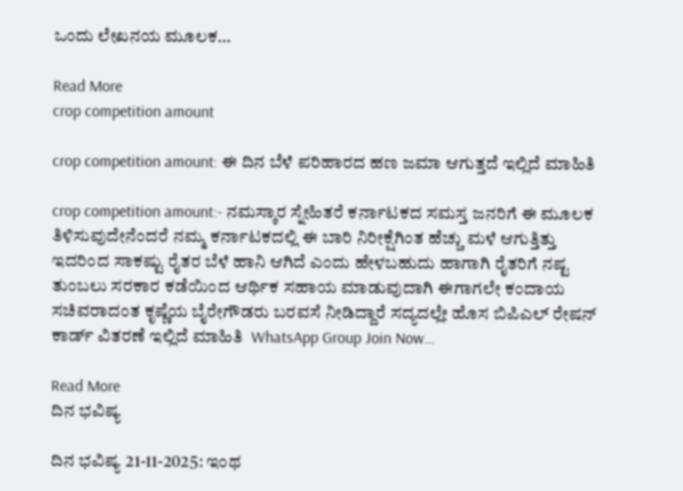ಒಂದು ಲೇಖನಯ ಮೂಲಕ…

Read More
crop competition amount

crop competition amount: ಈ ದಿನ ಬೆಳೆ ಪರಿಹಾರದ ಹಣ ಜಮಾ ಆಗುತ್ತದೆ ಇಲ್ಲಿದೆ ಮಾಹಿತಿ

crop competition amount:- ನಮಸ್ಕಾರ ಸ್ನೇಹಿತರೆ ಕರ್ನಾಟಕದ ಸಮಸ್ತ ಜನರಿಗೆ ಈ ಮೂಲಕ ತಿಳಿಸುವುದೇನೆಂದರೆ ನಮ್ಮ ಕರ್ನಾಟಕದಲ್ಲಿ ಈ ಬಾರಿ ನಿರೀಕ್ಷೆಗಿಂತ ಹೆಚ್ಚು ಮಳೆ ಆಗುತ್ತಿತ್ತು ಇದರಿಂದ ಸಾಕಷ್ಟು ರೈತರ ಬೆಳೆ ಹಾನಿ ಆಗಿದೆ ಎಂದು ಹೇಳಬಹುದು ಹಾಗಾಗಿ ರೈತರಿಗೆ ನಷ್ಟ ತುಂಬಲು ಸರಕಾರ ಕಡೆಯಿಂದ ಆರ್ಥಿಕ ಸಹಾಯ ಮಾಡುವುದಾಗಿ ಈಗಾಗಲೇ ಕಂದಾಯ ಸಚಿವರಾದಂತ ಕೃಷ್ಣೆಯ ಬೈರೇಗೌಡರು ಬರವಸೆ ನೀಡಿದ್ದಾರೆ ಸದ್ಯದಲ್ಲೇ ಹೊಸ ಬಿಪಿಎಲ್ ರೇಷನ್ ಕಾರ್ಡ್ ವಿತರಣೆ ಇಲ್ಲಿದೆ ಮಾಹಿತಿ  WhatsApp Group Join Now…

Read More
ದಿನ ಭವಿಷ್ಯ

ದಿನ ಭವಿಷ್ಯ 21-11-2025: ಇಂಥ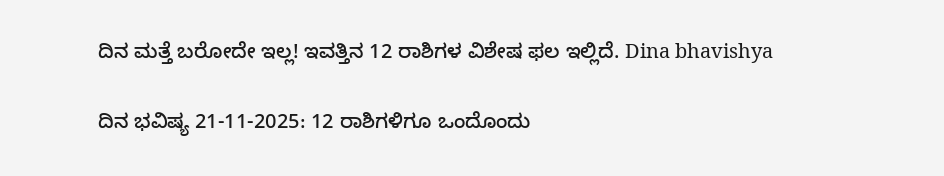ದಿನ ಮತ್ತೆ ಬರೋದೇ ಇಲ್ಲ! ಇವತ್ತಿನ 12 ರಾಶಿಗಳ ವಿಶೇಷ ಫಲ ಇಲ್ಲಿದೆ. Dina bhavishya

ದಿನ ಭವಿಷ್ಯ 21-11-2025: 12 ರಾಶಿಗಳಿಗೂ ಒಂದೊಂದು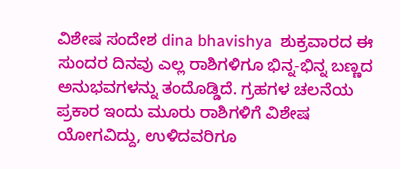ವಿಶೇಷ ಸಂದೇಶ dina bhavishya  ಶುಕ್ರವಾರದ ಈ ಸುಂದರ ದಿನವು ಎಲ್ಲ ರಾಶಿಗಳಿಗೂ ಭಿನ್ನ-ಭಿನ್ನ ಬಣ್ಣದ ಅನುಭವಗಳನ್ನು ತಂದೊಡ್ಡಿದೆ. ಗ್ರಹಗಳ ಚಲನೆಯ ಪ್ರಕಾರ ಇಂದು ಮೂರು ರಾಶಿಗಳಿಗೆ ವಿಶೇಷ ಯೋಗವಿದ್ದು, ಉಳಿದವರಿಗೂ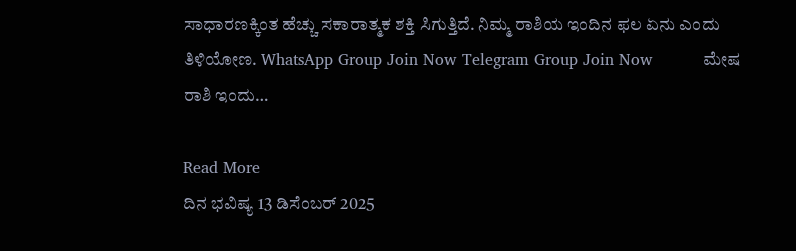ಸಾಧಾರಣಕ್ಕಿಂತ ಹೆಚ್ಚು ಸಕಾರಾತ್ಮಕ ಶಕ್ತಿ ಸಿಗುತ್ತಿದೆ. ನಿಮ್ಮ ರಾಶಿಯ ಇಂದಿನ ಫಲ ಏನು ಎಂದು ತಿಳಿಯೋಣ. WhatsApp Group Join Now Telegram Group Join Now          ಮೇಷ ರಾಶಿ ಇಂದು…

Read More
ದಿನ ಭವಿಷ್ಯ 13 ಡಿಸೆಂಬರ್ 2025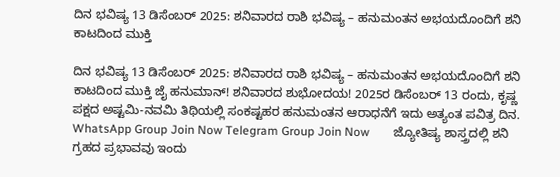ದಿನ ಭವಿಷ್ಯ 13 ಡಿಸೆಂಬರ್ 2025: ಶನಿವಾರದ ರಾಶಿ ಭವಿಷ್ಯ – ಹನುಮಂತನ ಅಭಯದೊಂದಿಗೆ ಶನಿ ಕಾಟದಿಂದ ಮುಕ್ತಿ

ದಿನ ಭವಿಷ್ಯ 13 ಡಿಸೆಂಬರ್ 2025: ಶನಿವಾರದ ರಾಶಿ ಭವಿಷ್ಯ – ಹನುಮಂತನ ಅಭಯದೊಂದಿಗೆ ಶನಿ ಕಾಟದಿಂದ ಮುಕ್ತಿ ಜೈ ಹನುಮಾನ್! ಶನಿವಾರದ ಶುಭೋದಯ! 2025ರ ಡಿಸೆಂಬರ್ 13 ರಂದು, ಕೃಷ್ಣ ಪಕ್ಷದ ಅಷ್ಟಮಿ-ನವಮಿ ತಿಥಿಯಲ್ಲಿ ಸಂಕಷ್ಟಹರ ಹನುಮಂತನ ಆರಾಧನೆಗೆ ಇದು ಅತ್ಯಂತ ಪವಿತ್ರ ದಿನ. WhatsApp Group Join Now Telegram Group Join Now        ಜ್ಯೋತಿಷ್ಯ ಶಾಸ್ತ್ರದಲ್ಲಿ ಶನಿ ಗ್ರಹದ ಪ್ರಭಾವವು ಇಂದು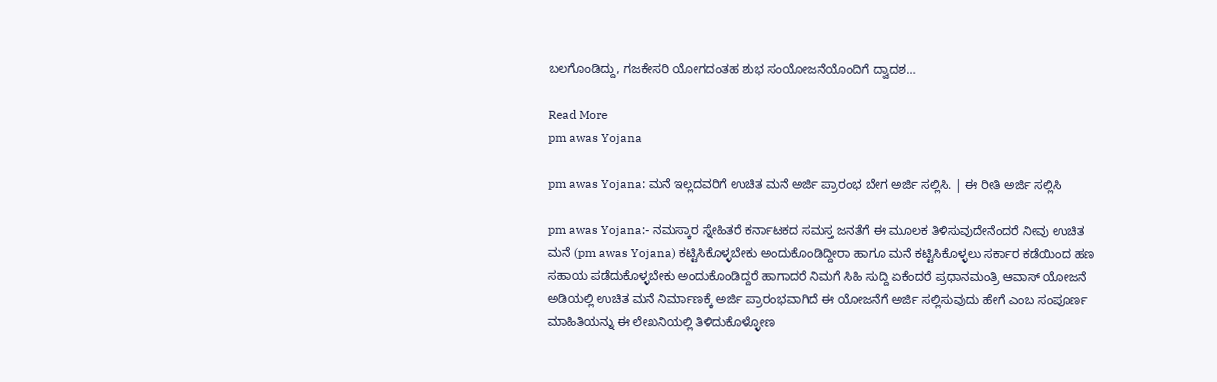ಬಲಗೊಂಡಿದ್ದು, ಗಜಕೇಸರಿ ಯೋಗದಂತಹ ಶುಭ ಸಂಯೋಜನೆಯೊಂದಿಗೆ ದ್ವಾದಶ…

Read More
pm awas Yojana

pm awas Yojana: ಮನೆ ಇಲ್ಲದವರಿಗೆ ಉಚಿತ ಮನೆ ಅರ್ಜಿ ಪ್ರಾರಂಭ ಬೇಗ ಅರ್ಜಿ ಸಲ್ಲಿಸಿ. | ಈ ರೀತಿ ಅರ್ಜಿ ಸಲ್ಲಿಸಿ

pm awas Yojana:- ನಮಸ್ಕಾರ ಸ್ನೇಹಿತರೆ ಕರ್ನಾಟಕದ ಸಮಸ್ತ ಜನತೆಗೆ ಈ ಮೂಲಕ ತಿಳಿಸುವುದೇನೆಂದರೆ ನೀವು ಉಚಿತ ಮನೆ (pm awas Yojana) ಕಟ್ಟಿಸಿಕೊಳ್ಳಬೇಕು ಅಂದುಕೊಂಡಿದ್ದೀರಾ ಹಾಗೂ ಮನೆ ಕಟ್ಟಿಸಿಕೊಳ್ಳಲು ಸರ್ಕಾರ ಕಡೆಯಿಂದ ಹಣ ಸಹಾಯ ಪಡೆದುಕೊಳ್ಳಬೇಕು ಅಂದುಕೊಂಡಿದ್ದರೆ ಹಾಗಾದರೆ ನಿಮಗೆ ಸಿಹಿ ಸುದ್ದಿ ಏಕೆಂದರೆ ಪ್ರಧಾನಮಂತ್ರಿ ಆವಾಸ್ ಯೋಜನೆ ಅಡಿಯಲ್ಲಿ ಉಚಿತ ಮನೆ ನಿರ್ಮಾಣಕ್ಕೆ ಅರ್ಜಿ ಪ್ರಾರಂಭವಾಗಿದೆ ಈ ಯೋಜನೆಗೆ ಅರ್ಜಿ ಸಲ್ಲಿಸುವುದು ಹೇಗೆ ಎಂಬ ಸಂಪೂರ್ಣ ಮಾಹಿತಿಯನ್ನು ಈ ಲೇಖನಿಯಲ್ಲಿ ತಿಳಿದುಕೊಳ್ಳೋಣ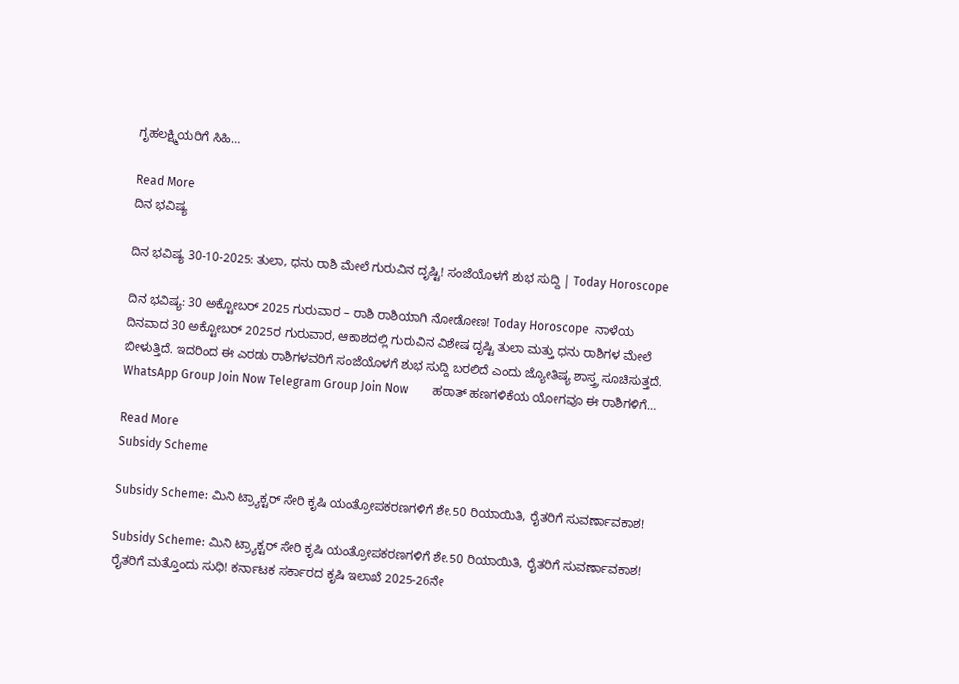ಗೃಹಲಕ್ಷ್ಮಿಯರಿಗೆ ಸಿಹಿ…

Read More
ದಿನ ಭವಿಷ್ಯ

ದಿನ ಭವಿಷ್ಯ 30-10-2025: ತುಲಾ, ಧನು ರಾಶಿ ಮೇಲೆ ಗುರುವಿನ ದೃಷ್ಟಿ! ಸಂಜೆಯೊಳಗೆ ಶುಭ ಸುದ್ದಿ | Today Horoscope

ದಿನ ಭವಿಷ್ಯ: 30 ಅಕ್ಟೋಬರ್ 2025 ಗುರುವಾರ – ರಾಶಿ ರಾಶಿಯಾಗಿ ನೋಡೋಣ! Today Horoscope  ನಾಳೆಯ ದಿನವಾದ 30 ಅಕ್ಟೋಬರ್ 2025ರ ಗುರುವಾರ, ಆಕಾಶದಲ್ಲಿ ಗುರುವಿನ ವಿಶೇಷ ದೃಷ್ಟಿ ತುಲಾ ಮತ್ತು ಧನು ರಾಶಿಗಳ ಮೇಲೆ ಬೀಳುತ್ತಿದೆ. ಇದರಿಂದ ಈ ಎರಡು ರಾಶಿಗಳವರಿಗೆ ಸಂಜೆಯೊಳಗೆ ಶುಭ ಸುದ್ದಿ ಬರಲಿದೆ ಎಂದು ಜ್ಯೋತಿಷ್ಯ ಶಾಸ್ತ್ರ ಸೂಚಿಸುತ್ತದೆ. WhatsApp Group Join Now Telegram Group Join Now        ಹಠಾತ್ ಹಣಗಳಿಕೆಯ ಯೋಗವೂ ಈ ರಾಶಿಗಳಿಗೆ…

Read More
Subsidy Scheme

Subsidy Scheme: ಮಿನಿ ಟ್ರ್ಯಾಕ್ಟರ್ ಸೇರಿ ಕೃಷಿ ಯಂತ್ರೋಪಕರಣಗಳಿಗೆ ಶೇ.50 ರಿಯಾಯಿತಿ, ರೈತರಿಗೆ ಸುವರ್ಣಾವಕಾಶ!

Subsidy Scheme: ಮಿನಿ ಟ್ರ್ಯಾಕ್ಟರ್ ಸೇರಿ ಕೃಷಿ ಯಂತ್ರೋಪಕರಣಗಳಿಗೆ ಶೇ.50 ರಿಯಾಯಿತಿ, ರೈತರಿಗೆ ಸುವರ್ಣಾವಕಾಶ! ರೈತರಿಗೆ ಮತ್ತೊಂದು ಸುಧಿ! ಕರ್ನಾಟಕ ಸರ್ಕಾರದ ಕೃಷಿ ಇಲಾಖೆ 2025-26ನೇ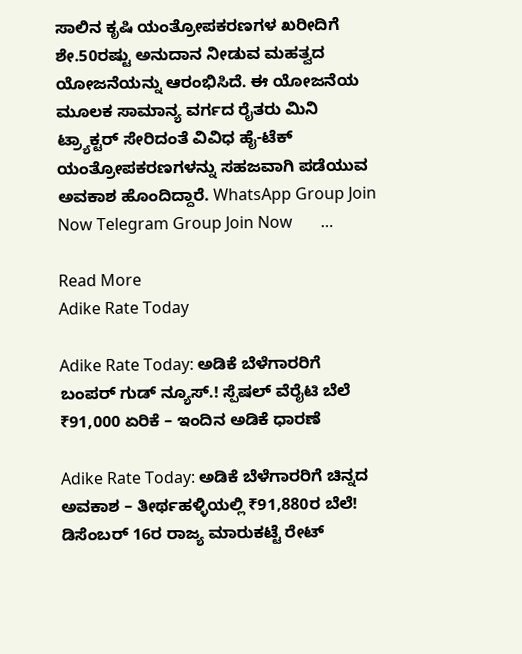ಸಾಲಿನ ಕೃಷಿ ಯಂತ್ರೋಪಕರಣಗಳ ಖರೀದಿಗೆ ಶೇ.50ರಷ್ಟು ಅನುದಾನ ನೀಡುವ ಮಹತ್ವದ ಯೋಜನೆಯನ್ನು ಆರಂಭಿಸಿದೆ. ಈ ಯೋಜನೆಯ ಮೂಲಕ ಸಾಮಾನ್ಯ ವರ್ಗದ ರೈತರು ಮಿನಿ ಟ್ರ್ಯಾಕ್ಟರ್ ಸೇರಿದಂತೆ ವಿವಿಧ ಹೈ-ಟೆಕ್ ಯಂತ್ರೋಪಕರಣಗಳನ್ನು ಸಹಜವಾಗಿ ಪಡೆಯುವ ಅವಕಾಶ ಹೊಂದಿದ್ದಾರೆ. WhatsApp Group Join Now Telegram Group Join Now       …

Read More
Adike Rate Today

Adike Rate Today: ಅಡಿಕೆ ಬೆಳೆಗಾರರಿಗೆ ಬಂಪರ್ ಗುಡ್ ನ್ಯೂಸ್.! ಸ್ಪೆಷಲ್ ವೆರೈಟಿ ಬೆಲೆ ₹91,000 ಏರಿಕೆ – ಇಂದಿನ ಅಡಿಕೆ ಧಾರಣೆ

Adike Rate Today: ಅಡಿಕೆ ಬೆಳೆಗಾರರಿಗೆ ಚಿನ್ನದ ಅವಕಾಶ – ತೀರ್ಥಹಳ್ಳಿಯಲ್ಲಿ ₹91,880ರ ಬೆಲೆ! ಡಿಸೆಂಬರ್ 16ರ ರಾಜ್ಯ ಮಾರುಕಟ್ಟೆ ರೇಟ್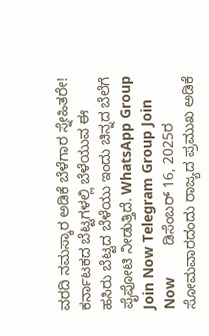ವರದಿ ನಮಸ್ಕಾರ ಅಡಿಕೆ ಬೆಳೆಗಾರ ಸ್ನೇಹಿತರೇ! ಕರ್ನಾಟಕದ ಬೆಟ್ಟಗಳಲ್ಲಿ ಬೆಳೆಯುವ ಈ ಹಸಿರು ಬೆಟ್ಟದ ಬೆಳೆಯು ಇಂದು ಚಿನ್ನದ ಬೆಲೆಗೆ ಪೈಪೋಟಿ ನೀಡುತ್ತಿದೆ. WhatsApp Group Join Now Telegram Group Join Now        ಡಿಸೆಂಬರ್ 16, 2025ರ ಸೋಮವಾರದಂದು ರಾಜ್ಯದ ಪ್ರಮುಖ ಅಡಿಕೆ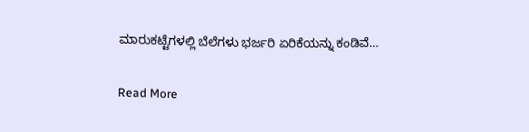ಮಾರುಕಟ್ಟೆಗಳಲ್ಲಿ ಬೆಲೆಗಳು ಭರ್ಜರಿ ಏರಿಕೆಯನ್ನು ಕಂಡಿವೆ…

Read More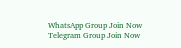WhatsApp Group Join Now
Telegram Group Join Now